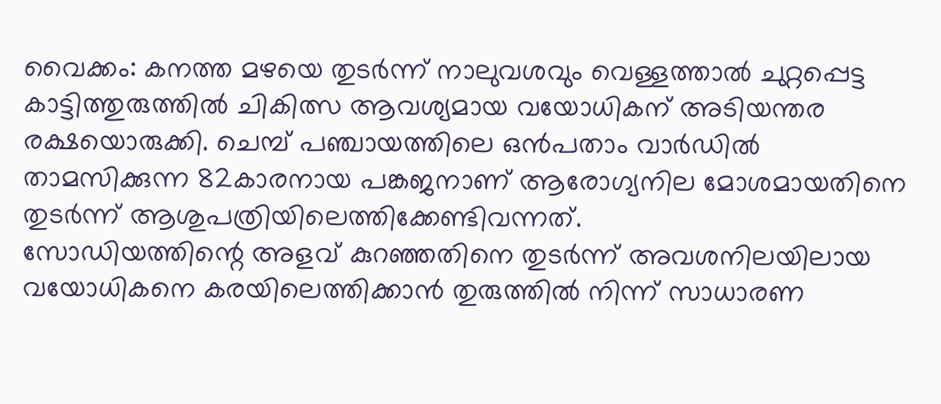വൈക്കം: കനത്ത മഴയെ തുടർന്ന് നാലുവശവും വെള്ളത്താൽ ചുറ്റപ്പെട്ട കാട്ടിത്തുരുത്തിൽ ചികിത്സ ആവശ്യമായ വയോധികന് അടിയന്തര രക്ഷയൊരുക്കി. ചെമ്പ് പഞ്ചായത്തിലെ ഒൻപതാം വാർഡിൽ താമസിക്കുന്ന 82കാരനായ പങ്കജനാണ് ആരോഗ്യനില മോശമായതിനെ തുടർന്ന് ആശുപത്രിയിലെത്തിക്കേണ്ടിവന്നത്.
സോഡിയത്തിന്റെ അളവ് കുറഞ്ഞതിനെ തുടർന്ന് അവശനിലയിലായ വയോധികനെ കരയിലെത്തിക്കാൻ തുരുത്തിൽ നിന്ന് സാധാരണ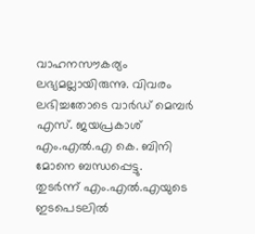വാഹനസൗകര്യം ലഭ്യമല്ലായിരുന്നു. വിവരം ലഭിച്ചതോടെ വാർഡ് മെമ്പർ എസ്. ജയപ്രകാശ് എം.എൽ.എ കെ. ബിനി മോനെ ബന്ധപ്പെട്ടു.
തുടർന്ന് എം.എൽ.എയുടെ ഇടപെടലിൽ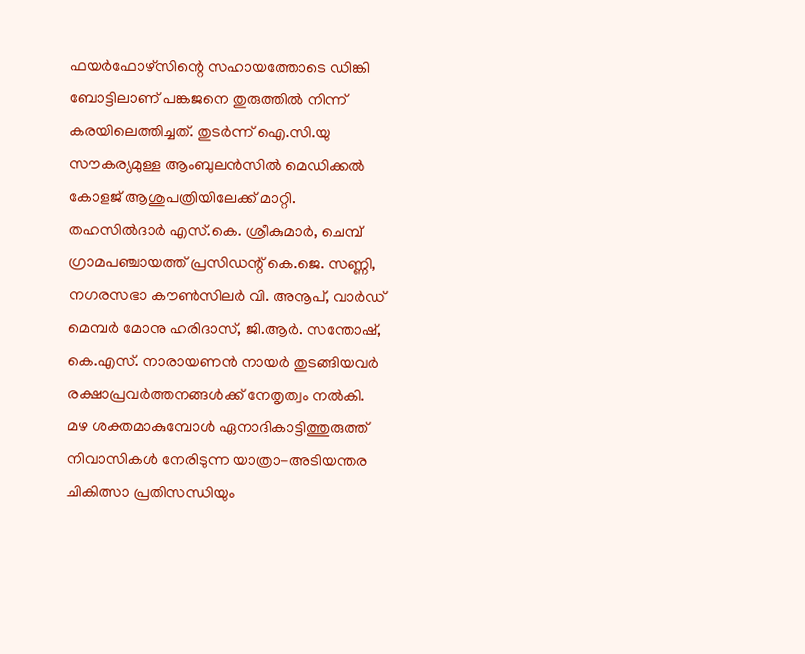ഫയർഫോഴ്സിന്റെ സഹായത്തോടെ ഡിങ്കി ബോട്ടിലാണ് പങ്കജനെ തുരുത്തിൽ നിന്ന് കരയിലെത്തിച്ചത്. തുടർന്ന് ഐ.സി.യു സൗകര്യമുള്ള ആംബുലൻസിൽ മെഡിക്കൽ കോളജ് ആശുപത്രിയിലേക്ക് മാറ്റി.
തഹസിൽദാർ എസ്.കെ. ശ്രീകുമാർ, ചെമ്പ് ഗ്രാമപഞ്ചായത്ത് പ്രസിഡന്റ് കെ.ജെ. സണ്ണി, നഗരസഭാ കൗൺസിലർ വി. അനൂപ്, വാർഡ് മെമ്പർ മോനു ഹരിദാസ്, ജി.ആർ. സന്തോഷ്, കെ.എസ്. നാരായണൻ നായർ തുടങ്ങിയവർ രക്ഷാപ്രവർത്തനങ്ങൾക്ക് നേതൃത്വം നൽകി.
മഴ ശക്തമാകുമ്പോൾ ഏനാദികാട്ടിത്തുരുത്ത് നിവാസികൾ നേരിടുന്ന യാത്രാ-അടിയന്തര ചികിത്സാ പ്രതിസന്ധിയും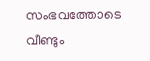സംഭവത്തോടെ വീണ്ടും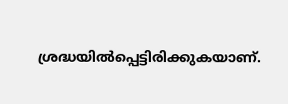ശ്രദ്ധയിൽപ്പെട്ടിരിക്കുകയാണ്.